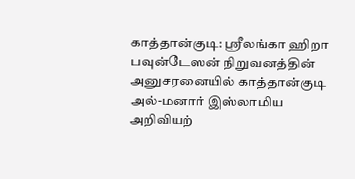காத்தான்குடி: ஸ்ரீலங்கா ஹிறா பவுன்டேஸன் நிறுவனத்தின் அனுசரனையில் காத்தான்குடி அல்-மனார் இஸ்லாமிய அறிவியற்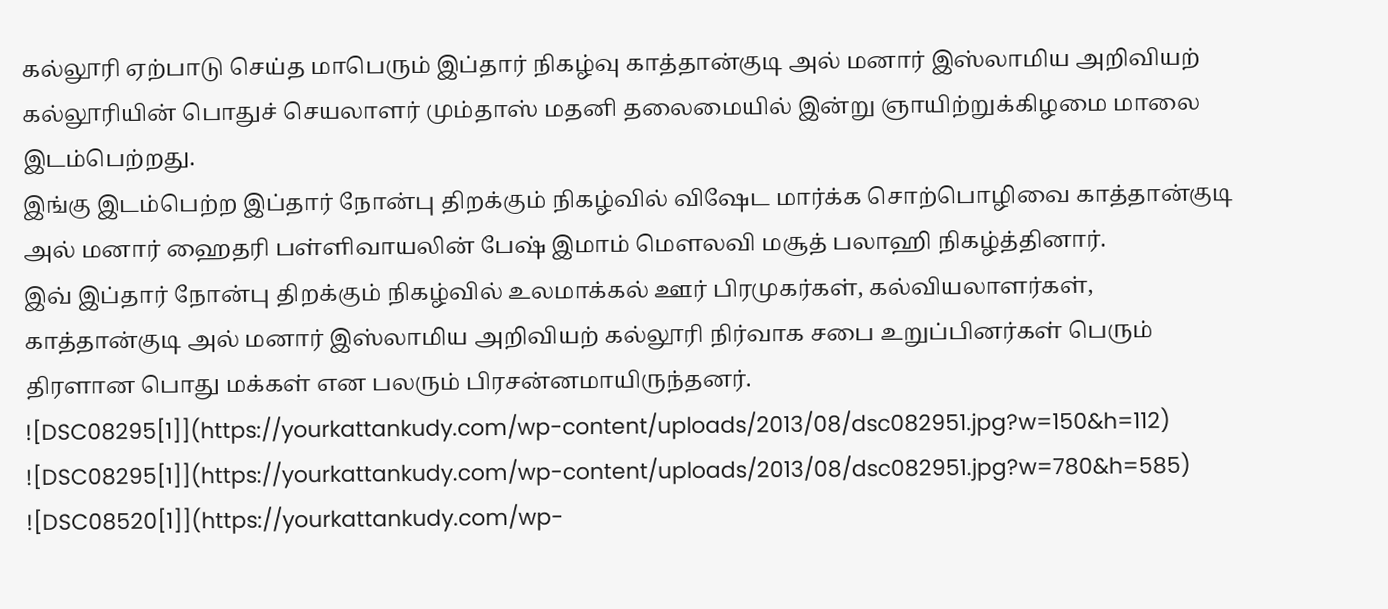கல்லூரி ஏற்பாடு செய்த மாபெரும் இப்தார் நிகழ்வு காத்தான்குடி அல் மனார் இஸ்லாமிய அறிவியற் கல்லூரியின் பொதுச் செயலாளர் மும்தாஸ் மதனி தலைமையில் இன்று ஞாயிற்றுக்கிழமை மாலை இடம்பெற்றது.
இங்கு இடம்பெற்ற இப்தார் நோன்பு திறக்கும் நிகழ்வில் விஷேட மார்க்க சொற்பொழிவை காத்தான்குடி அல் மனார் ஹைதரி பள்ளிவாயலின் பேஷ் இமாம் மௌலவி மசூத் பலாஹி நிகழ்த்தினார்.
இவ் இப்தார் நோன்பு திறக்கும் நிகழ்வில் உலமாக்கல் ஊர் பிரமுகர்கள், கல்வியலாளர்கள், காத்தான்குடி அல் மனார் இஸ்லாமிய அறிவியற் கல்லூரி நிர்வாக சபை உறுப்பினர்கள் பெரும் திரளான பொது மக்கள் என பலரும் பிரசன்னமாயிருந்தனர்.
![DSC08295[1]](https://yourkattankudy.com/wp-content/uploads/2013/08/dsc082951.jpg?w=150&h=112)
![DSC08295[1]](https://yourkattankudy.com/wp-content/uploads/2013/08/dsc082951.jpg?w=780&h=585)
![DSC08520[1]](https://yourkattankudy.com/wp-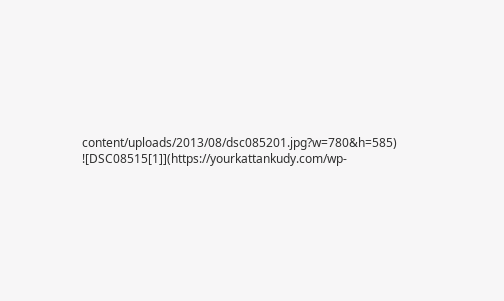content/uploads/2013/08/dsc085201.jpg?w=780&h=585)
![DSC08515[1]](https://yourkattankudy.com/wp-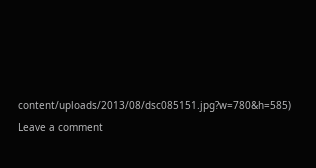content/uploads/2013/08/dsc085151.jpg?w=780&h=585)
Leave a comment